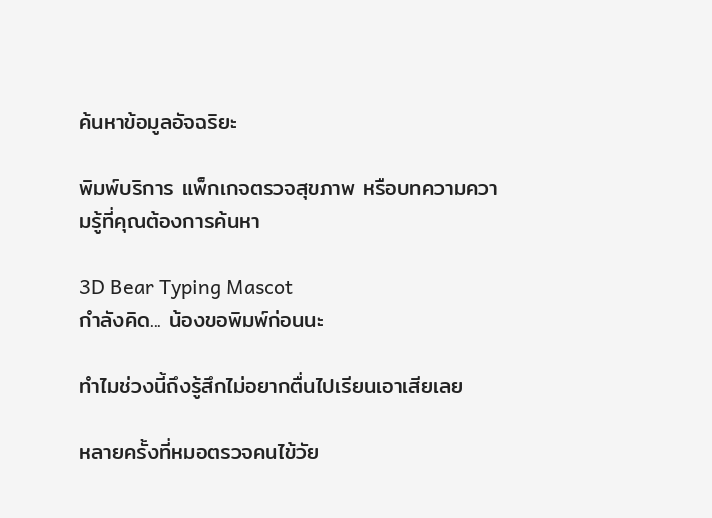ค้นหาข้อมูลอัจฉริยะ

พิมพ์บริการ แพ็กเกจตรวจสุขภาพ หรือบทความความรู้ที่คุณต้องการค้นหา

3D Bear Typing Mascot
กำลังคิด... น้องขอพิมพ์ก่อนนะ

ทำไมช่วงนี้ถึงรู้สึกไม่อยากตื่นไปเรียนเอาเสียเลย

หลายครั้งที่หมอตรวจคนไข้วัย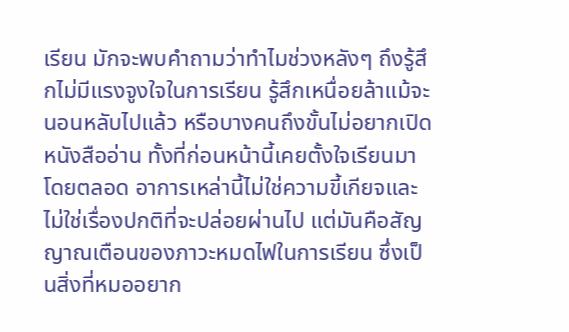เรียน มักจะพบคำถามว่าทำไมช่วงหลังๆ ถึงรู้สึกไม่มีแรงจูงใจในการเรียน รู้สึกเหนื่อยล้าแม้จะนอนหลับไปแล้ว หรือบางคนถึงขั้นไม่อยากเปิดหนังสืออ่าน ทั้งที่ก่อนหน้านี้เคยตั้งใจเรียนมาโดยตลอด อาการเหล่านี้ไม่ใช่ความขี้เกียจและไม่ใช่เรื่องปกติที่จะปล่อยผ่านไป แต่มันคือสัญญาณเตือนของภาวะหมดไฟในการเรียน ซึ่งเป็นสิ่งที่หมออยาก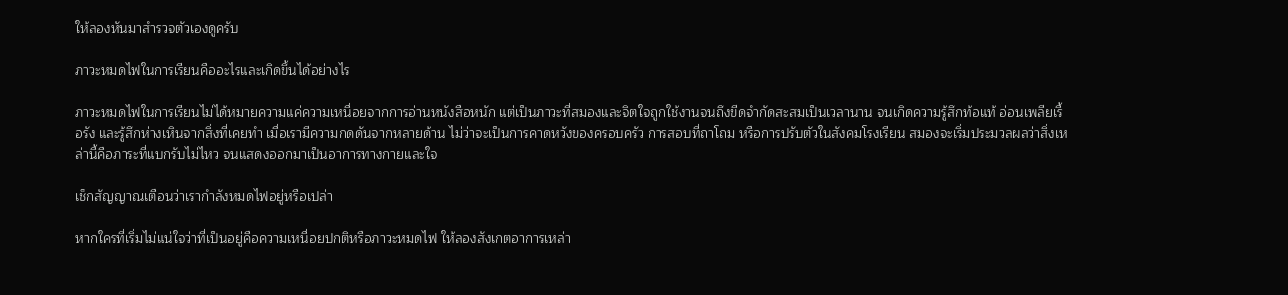ให้ลองหันมาสำรวจตัวเองดูครับ

ภาวะหมดไฟในการเรียนคืออะไรและเกิดขึ้นได้อย่างไร

ภาวะหมดไฟในการเรียนไม่ได้หมายความแค่ความเหนื่อยจากการอ่านหนังสือหนัก แต่เป็นภาวะที่สมองและจิตใจถูกใช้งานจนถึงขีดจำกัดสะสมเป็นเวลานาน จนเกิดความรู้สึกท้อแท้ อ่อนเพลียเรื้อรัง และรู้สึกห่างเหินจากสิ่งที่เคยทำ เมื่อเรามีความกดดันจากหลายด้าน ไม่ว่าจะเป็นการคาดหวังของครอบครัว การสอบที่ถาโถม หรือการปรับตัวในสังคมโรงเรียน สมองจะเริ่มประมวลผลว่าสิ่งเหล่านี้คือภาระที่แบกรับไม่ไหว จนแสดงออกมาเป็นอาการทางกายและใจ

เช็กสัญญาณเตือนว่าเรากำลังหมดไฟอยู่หรือเปล่า

หากใครที่เริ่มไม่แน่ใจว่าที่เป็นอยู่คือความเหนื่อยปกติหรือภาวะหมดไฟ ให้ลองสังเกตอาการเหล่า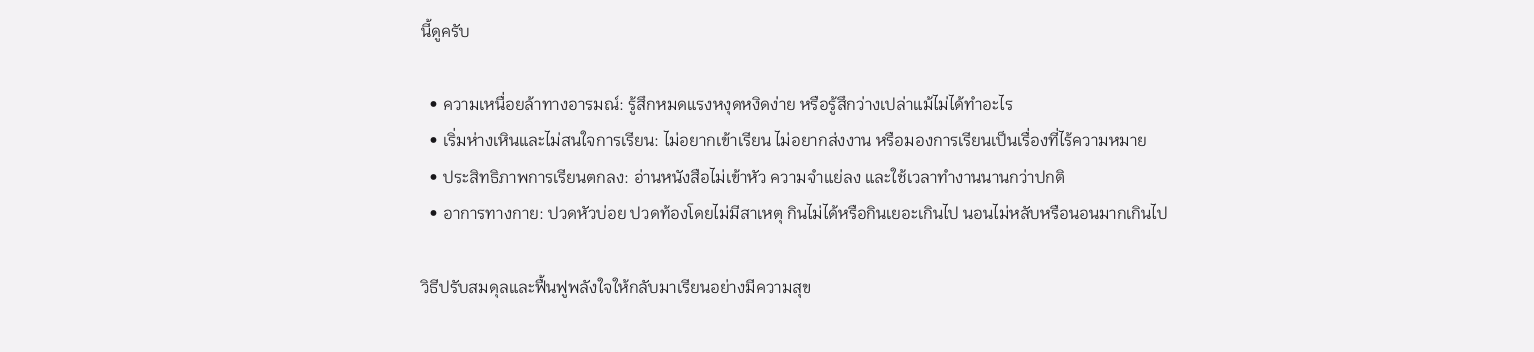นี้ดูครับ

  • ความเหนื่อยล้าทางอารมณ์: รู้สึกหมดแรงหงุดหงิดง่าย หรือรู้สึกว่างเปล่าแม้ไม่ได้ทำอะไร
  • เริ่มห่างเหินและไม่สนใจการเรียน: ไม่อยากเข้าเรียน ไม่อยากส่งงาน หรือมองการเรียนเป็นเรื่องที่ไร้ความหมาย
  • ประสิทธิภาพการเรียนตกลง: อ่านหนังสือไม่เข้าหัว ความจำแย่ลง และใช้เวลาทำงานนานกว่าปกติ
  • อาการทางกาย: ปวดหัวบ่อย ปวดท้องโดยไม่มีสาเหตุ กินไม่ได้หรือกินเยอะเกินไป นอนไม่หลับหรือนอนมากเกินไป

วิธีปรับสมดุลและฟื้นฟูพลังใจให้กลับมาเรียนอย่างมีความสุข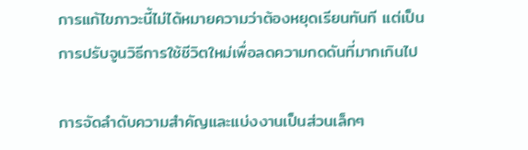การแก้ไขภาวะนี้ไม่ได้หมายความว่าต้องหยุดเรียนทันที แต่เป็นการปรับจูนวิธีการใช้ชีวิตใหม่เพื่อลดความกดดันที่มากเกินไป

การจัดลำดับความสำคัญและแบ่งงานเป็นส่วนเล็กๆ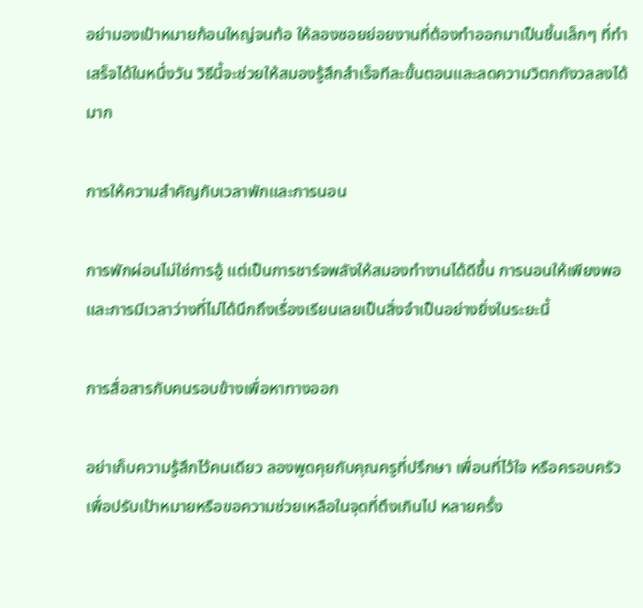อย่ามองเป้าหมายก้อนใหญ่จนท้อ ให้ลองซอยย่อยงานที่ต้องทำออกมาเป็นชิ้นเล็กๆ ที่ทำเสร็จได้ในหนึ่งวัน วิธีนี้จะช่วยให้สมองรู้สึกสำเร็จทีละขั้นตอนและลดความวิตกกังวลลงได้มาก

การให้ความสำคัญกับเวลาพักและการนอน

การพักผ่อนไม่ใช่การอู้ แต่เป็นการชาร์จพลังให้สมองทำงานได้ดีขึ้น การนอนให้เพียงพอและการมีเวลาว่างที่ไม่ได้นึกถึงเรื่องเรียนเลยเป็นสิ่งจำเป็นอย่างยิ่งในระยะนี้

การสื่อสารกับคนรอบข้างเพื่อหาทางออก

อย่าเก็บความรู้สึกไว้คนเดียว ลองพูดคุยกับคุณครูที่ปรึกษา เพื่อนที่ไว้ใจ หรือครอบครัว เพื่อปรับเป้าหมายหรือขอความช่วยเหลือในจุดที่ตึงเกินไป หลายครั้ง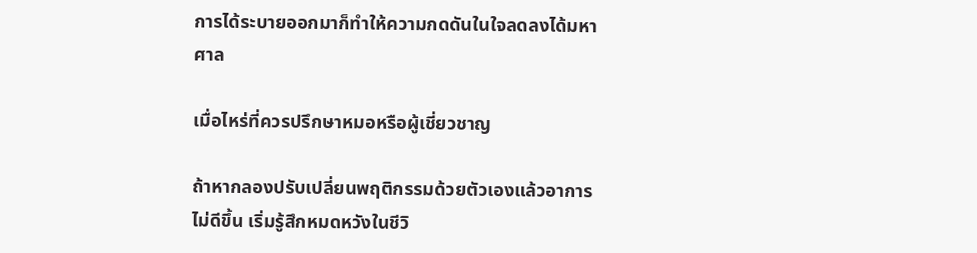การได้ระบายออกมาก็ทำให้ความกดดันในใจลดลงได้มหาศาล

เมื่อไหร่ที่ควรปรึกษาหมอหรือผู้เชี่ยวชาญ

ถ้าหากลองปรับเปลี่ยนพฤติกรรมด้วยตัวเองแล้วอาการไม่ดีขึ้น เริ่มรู้สึกหมดหวังในชีวิ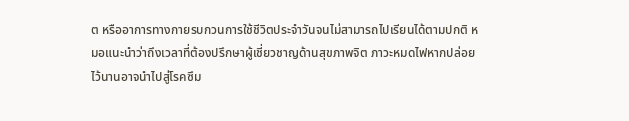ต หรืออาการทางกายรบกวนการใช้ชีวิตประจำวันจนไม่สามารถไปเรียนได้ตามปกติ หมอแนะนำว่าถึงเวลาที่ต้องปรึกษาผู้เชี่ยวชาญด้านสุขภาพจิต ภาวะหมดไฟหากปล่อยไว้นานอาจนำไปสู่โรคซึม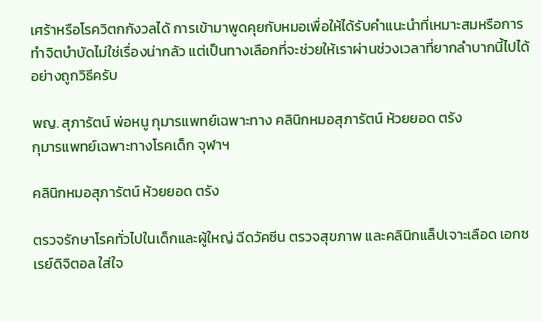เศร้าหรือโรควิตกกังวลได้ การเข้ามาพูดคุยกับหมอเพื่อให้ได้รับคำแนะนำที่เหมาะสมหรือการทำจิตบำบัดไม่ใช่เรื่องน่ากลัว แต่เป็นทางเลือกที่จะช่วยให้เราผ่านช่วงเวลาที่ยากลำบากนี้ไปได้อย่างถูกวิธีครับ

พญ. สุภารัตน์ พ่อหนู กุมารแพทย์เฉพาะทาง คลินิกหมอสุภารัตน์ ห้วยยอด ตรัง
กุมารแพทย์เฉพาะทางโรคเด็ก จุฬาฯ

คลินิกหมอสุภารัตน์ ห้วยยอด ตรัง

ตรวจรักษาโรคทั่วไปในเด็กและผู้ใหญ่ ฉีดวัคซีน ตรวจสุขภาพ และคลินิกแล็ปเจาะเลือด เอกซเรย์ดิจิตอล ใส่ใจ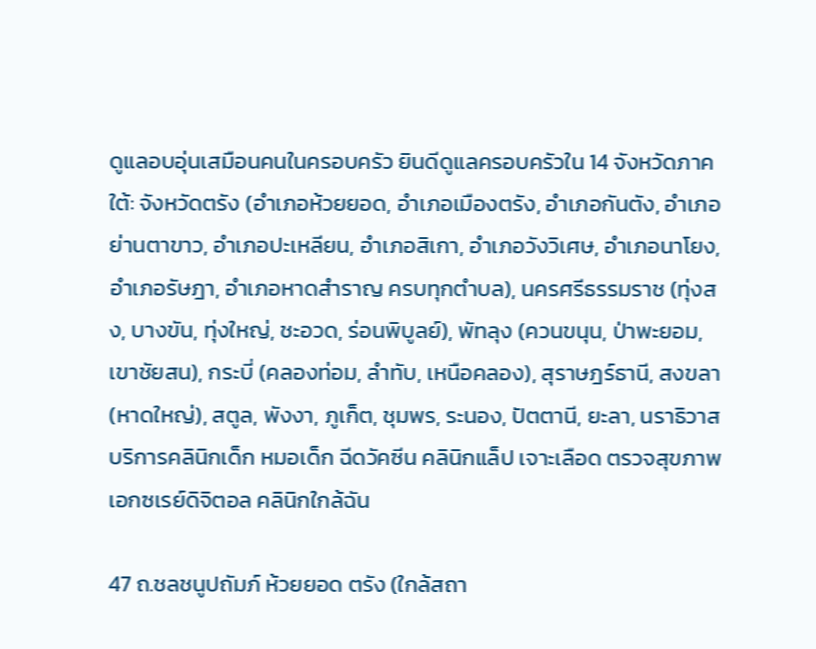ดูแลอบอุ่นเสมือนคนในครอบครัว ยินดีดูแลครอบครัวใน 14 จังหวัดภาคใต้: จังหวัดตรัง (อำเภอห้วยยอด, อำเภอเมืองตรัง, อำเภอกันตัง, อำเภอย่านตาขาว, อำเภอปะเหลียน, อำเภอสิเกา, อำเภอวังวิเศษ, อำเภอนาโยง, อำเภอรัษฎา, อำเภอหาดสำราญ ครบทุกตำบล), นครศรีธรรมราช (ทุ่งสง, บางขัน, ทุ่งใหญ่, ชะอวด, ร่อนพิบูลย์), พัทลุง (ควนขนุน, ป่าพะยอม, เขาชัยสน), กระบี่ (คลองท่อม, ลำทับ, เหนือคลอง), สุราษฎร์ธานี, สงขลา (หาดใหญ่), สตูล, พังงา, ภูเก็ต, ชุมพร, ระนอง, ปัตตานี, ยะลา, นราธิวาส บริการคลินิกเด็ก หมอเด็ก ฉีดวัคซีน คลินิกแล็ป เจาะเลือด ตรวจสุขภาพ เอกซเรย์ดิจิตอล คลินิกใกล้ฉัน

47 ถ.ชลชนูปถัมภ์ ห้วยยอด ตรัง (ใกล้สถา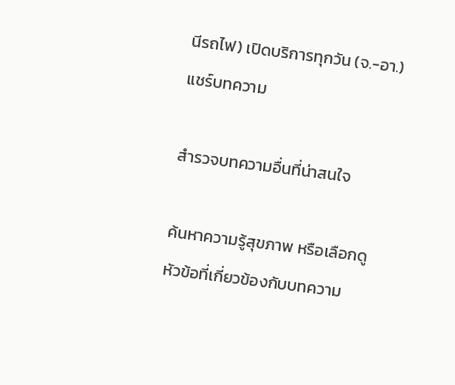นีรถไฟ) เปิดบริการทุกวัน (จ.-อา.)
แชร์บทความ

สำรวจบทความอื่นที่น่าสนใจ

ค้นหาความรู้สุขภาพ หรือเลือกดูหัวข้อที่เกี่ยวข้องกับบทความ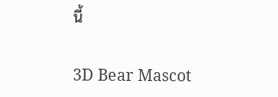นี้

3D Bear Mascot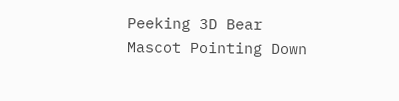Peeking 3D Bear Mascot Pointing Down